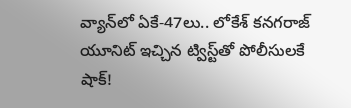వ్యాన్‌లో ఏకే-47లు.. లోకేశ్‌ కనగరాజ్ యూనిట్ ఇచ్చిన ట్విస్ట్‌తో పోలీసులకే షాక్!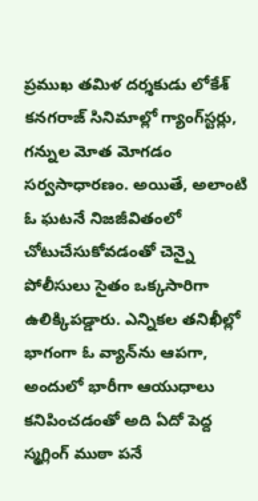ప్రముఖ తమిళ దర్శకుడు లోకేశ్‌ కనగరాజ్ సినిమాల్లో గ్యాంగ్‌స్టర్లు, గన్నుల మోత మోగడం సర్వసాధారణం. అయితే, అలాంటి ఓ ఘటనే నిజజీవితంలో చోటుచేసుకోవడంతో చెన్నై పోలీసులు సైతం ఒక్కసారిగా ఉలిక్కిపడ్డారు. ఎన్నికల తనిఖీల్లో భాగంగా ఓ వ్యాన్‌ను ఆపగా, అందులో భారీగా ఆయుధాలు కనిపించడంతో అది ఏదో పెద్ద స్మగ్లింగ్ ముఠా పనే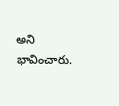అని భావించారు.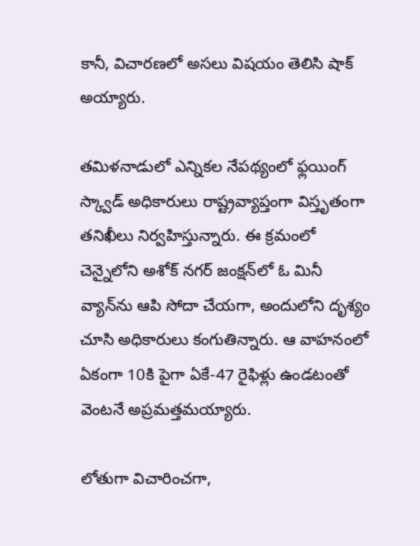కానీ, విచారణలో అసలు విషయం తెలిసి షాక్ అయ్యారు.

తమిళనాడులో ఎన్నికల నేపథ్యంలో ఫ్లయింగ్ స్క్వాడ్ అధికారులు రాష్ట్రవ్యాప్తంగా విస్తృతంగా తనిఖీలు నిర్వహిస్తున్నారు. ఈ క్రమంలో చెన్నైలోని అశోక్ నగర్ జంక్షన్‌లో ఓ మినీ వ్యాన్‌ను ఆపి సోదా చేయగా, అందులోని దృశ్యం చూసి అధికారులు కంగుతిన్నారు. ఆ వాహనంలో ఏకంగా 10కి పైగా ఏకే-47 రైఫిళ్లు ఉండటంతో వెంటనే అప్రమత్తమయ్యారు.

లోతుగా విచారించగా,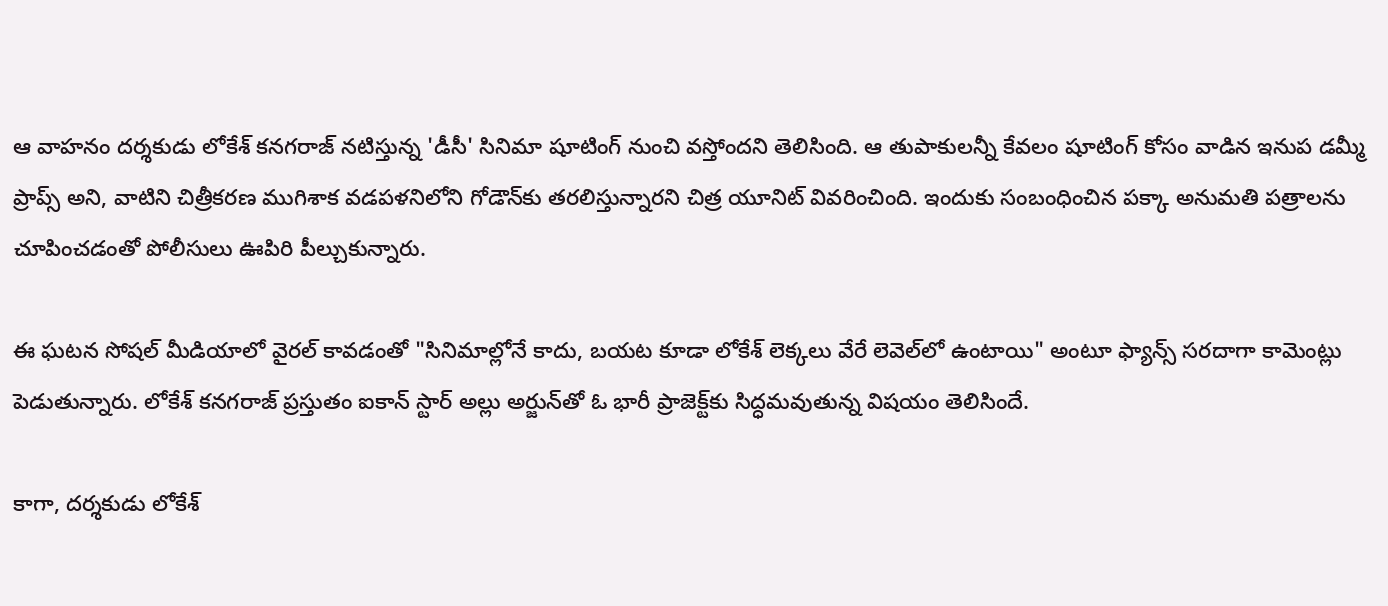ఆ వాహనం దర్శకుడు లోకేశ్‌ కనగరాజ్ నటిస్తున్న 'డీసీ' సినిమా షూటింగ్ నుంచి వస్తోందని తెలిసింది. ఆ తుపాకులన్నీ కేవలం షూటింగ్ కోసం వాడిన ఇనుప డమ్మీ ప్రాప్స్ అని, వాటిని చిత్రీకరణ ముగిశాక వడపళనిలోని గోడౌన్‌కు తరలిస్తున్నారని చిత్ర యూనిట్ వివరించింది. ఇందుకు సంబంధించిన పక్కా అనుమతి పత్రాలను చూపించడంతో పోలీసులు ఊపిరి పీల్చుకున్నారు.

ఈ ఘటన సోషల్ మీడియాలో వైరల్ కావడంతో "సినిమాల్లోనే కాదు, బయట కూడా లోకేశ్‌ లెక్కలు వేరే లెవెల్‌లో ఉంటాయి" అంటూ ఫ్యాన్స్ సరదాగా కామెంట్లు పెడుతున్నారు. లోకేశ్‌ కనగరాజ్ ప్రస్తుతం ఐకాన్ స్టార్ అల్లు అర్జున్‌తో ఓ భారీ ప్రాజెక్ట్‌కు సిద్ధమవుతున్న విషయం తెలిసిందే.

కాగా, దర్శకుడు లోకేశ్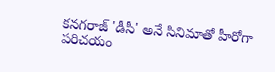కనగరాజ్ 'డీసీ' అనే సినిమాతో హీరోగా పరిచయం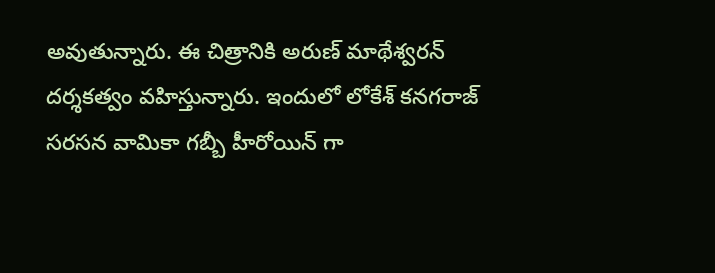అవుతున్నారు. ఈ చిత్రానికి అరుణ్ మాథేశ్వరన్ దర్శకత్వం వహిస్తున్నారు. ఇందులో లోకేశ్ కనగరాజ్ సరసన వామికా గబ్బీ హీరోయిన్ గా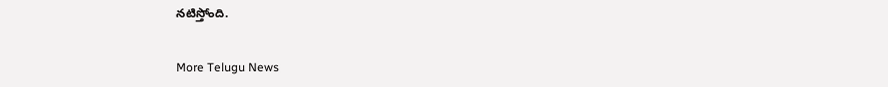నటిస్తోంది.


More Telugu News